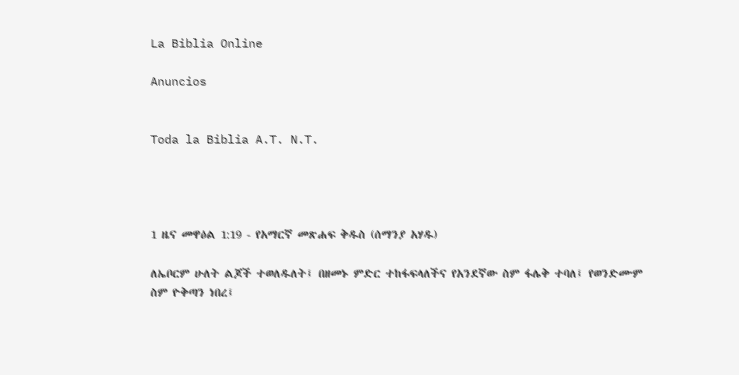La Biblia Online

Anuncios


Toda la Biblia A.T. N.T.




1 ዜና መዋዕል 1:19 - የአማርኛ መጽሐፍ ቅዱስ (ሰማንያ አሃዱ)

ለኤቦርም ሁለት ልጆች ተወለዱለት፤ በዘመኑ ምድር ተከፋፍላለችና የአንደኛው ስም ፋሌቅ ተባለ፤ የወንድሙም ስም ዮቅጣን ነበረ፤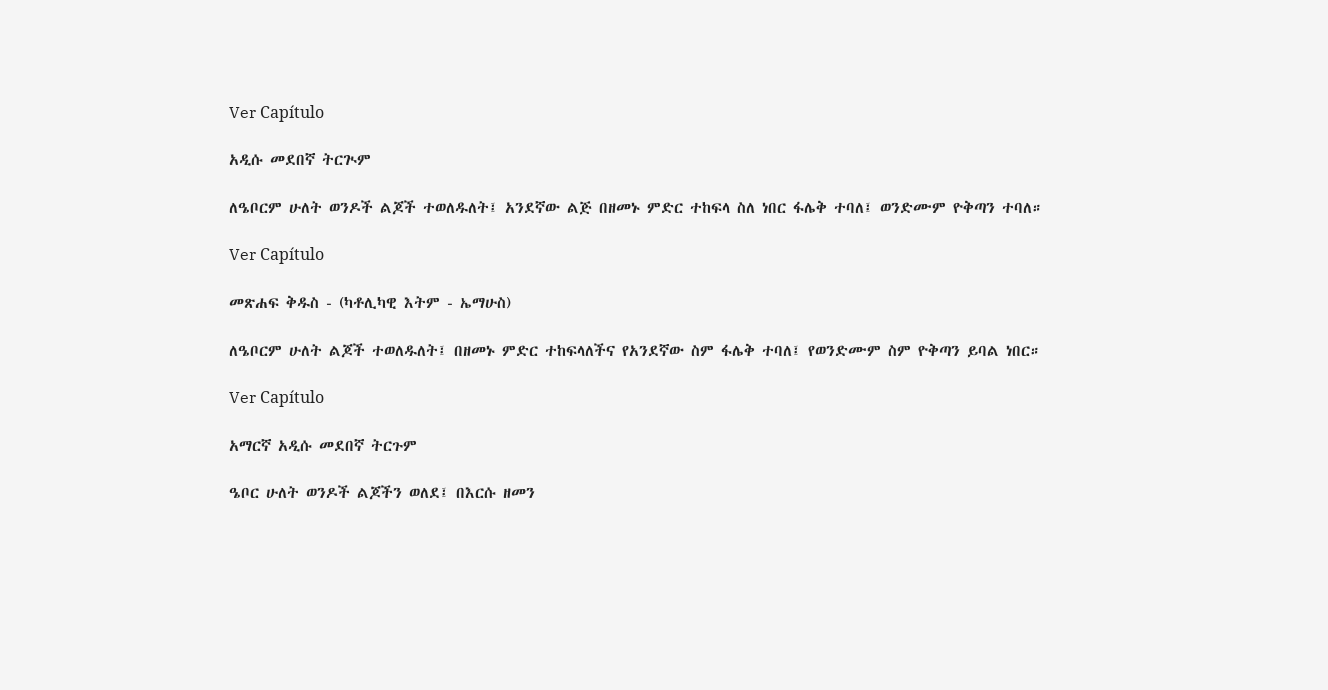Ver Capítulo

አዲሱ መደበኛ ትርጒም

ለዔቦርም ሁለት ወንዶች ልጆች ተወለዱለት፤ አንደኛው ልጅ በዘመኑ ምድር ተከፍላ ስለ ነበር ፋሌቅ ተባለ፤ ወንድሙም ዮቅጣን ተባለ።

Ver Capítulo

መጽሐፍ ቅዱስ - (ካቶሊካዊ እትም - ኤማሁስ)

ለዔቦርም ሁለት ልጆች ተወለዱለት፤ በዘመኑ ምድር ተከፍላለችና የአንደኛው ስም ፋሌቅ ተባለ፤ የወንድሙም ስም ዮቅጣን ይባል ነበር።

Ver Capítulo

አማርኛ አዲሱ መደበኛ ትርጉም

ዔቦር ሁለት ወንዶች ልጆችን ወለደ፤ በእርሱ ዘመን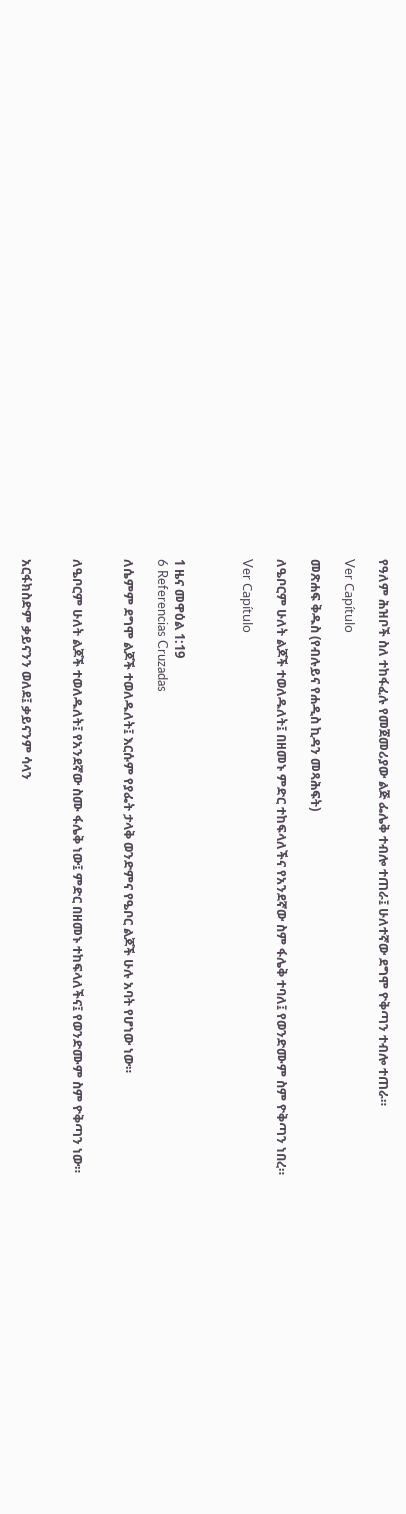የዓለም ሕዝቦች ስለ ተከፋፈሉ የመጀመሪያው ልጅ ፌሌቅ ተብሎ ተጠራ፤ ሁለተኛው ደግሞ ዮቅጣን ተብሎ ተጠራ።

Ver Capítulo

መጽሐፍ ቅዱስ (የብሉይና የሐዲስ ኪዳን መጻሕፍት)

ለዔቦርም ሁለት ልጆች ተወለዱለት፤ በዘመኑ ምድር ተከፍላለችና የአንደኛው ስም ፋሌቅ ተባለ፤ የወንድሙም ስም ዮቅጣን ነበረ።

Ver Capítulo



1 ዜና መዋዕል 1:19
6 Referencias Cruzadas

ለሴምም ደግሞ ልጆች ተወለዱለት፤ እርሱም የያፌት ታላቅ ወንድምና የዔቦር ልጆች ሁሉ አባት የሆነው ነው።


ለዔቦርም ሁለት ልጆች ተወለዱለት፤ የአንደኛው ስሙ ፋሌቅ ነው፤ ምድር በዘመኑ ተከፍላለችና፤ የወንድሙም ስም ዮቅጣን ነው።


አርፋክስድም ቃይናንን ወለደ፤ ቃይናንም ሳላን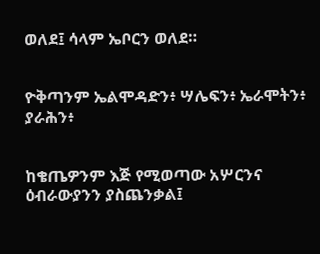ወለደ፤ ሳላም ኤቦርን ወለደ።


ዮቅጣንም ኤልሞዳድን፥ ሣሌፍን፥ ኤራሞትን፥ ያራሕን፥


ከቄጤዎንም እጅ የሚወጣው አሦርንና ዕብራውያንን ያስጨንቃል፤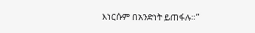እነርሱም በአንድነት ይጠፋሉ።”